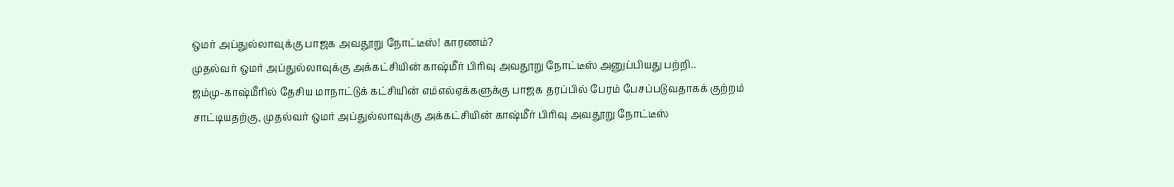ஒமர் அப்துல்லாவுக்கு பாஜக அவதூறு நோட்டீஸ்! காரணம்?
முதல்வர் ஒமர் அப்துல்லாவுக்கு அக்கட்சியின் காஷ்மீர் பிரிவு அவதூறு நோட்டீஸ் அனுப்பியது பற்றி..
ஜம்மு-காஷ்மீரில் தேசிய மாநாட்டுக் கட்சியின் எம்எல்ஏக்களுக்கு பாஜக தரப்பில் பேரம் பேசப்படுவதாகக் குற்றம் சாட்டியதற்கு, முதல்வர் ஒமர் அப்துல்லாவுக்கு அக்கட்சியின் காஷ்மீர் பிரிவு அவதூறு நோட்டீஸ்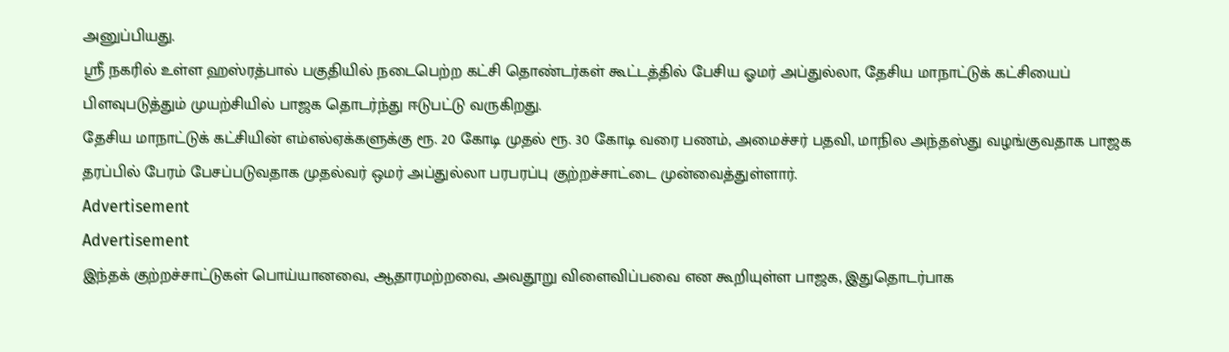அனுப்பியது.
ஸ்ரீ நகரில் உள்ள ஹஸ்ரத்பால் பகுதியில் நடைபெற்ற கட்சி தொண்டர்கள் கூட்டத்தில் பேசிய ஓமர் அப்துல்லா, தேசிய மாநாட்டுக் கட்சியைப் பிளவுபடுத்தும் முயற்சியில் பாஜக தொடர்ந்து ஈடுபட்டு வருகிறது.
தேசிய மாநாட்டுக் கட்சியின் எம்எல்ஏக்களுக்கு ரூ. 20 கோடி முதல் ரூ. 30 கோடி வரை பணம், அமைச்சர் பதவி, மாநில அந்தஸ்து வழங்குவதாக பாஜக தரப்பில் பேரம் பேசப்படுவதாக முதல்வர் ஒமர் அப்துல்லா பரபரப்பு குற்றச்சாட்டை முன்வைத்துள்ளார்.
Advertisement
Advertisement
இந்தக் குற்றச்சாட்டுகள் பொய்யானவை, ஆதாரமற்றவை, அவதூறு விளைவிப்பவை என கூறியுள்ள பாஜக, இதுதொடர்பாக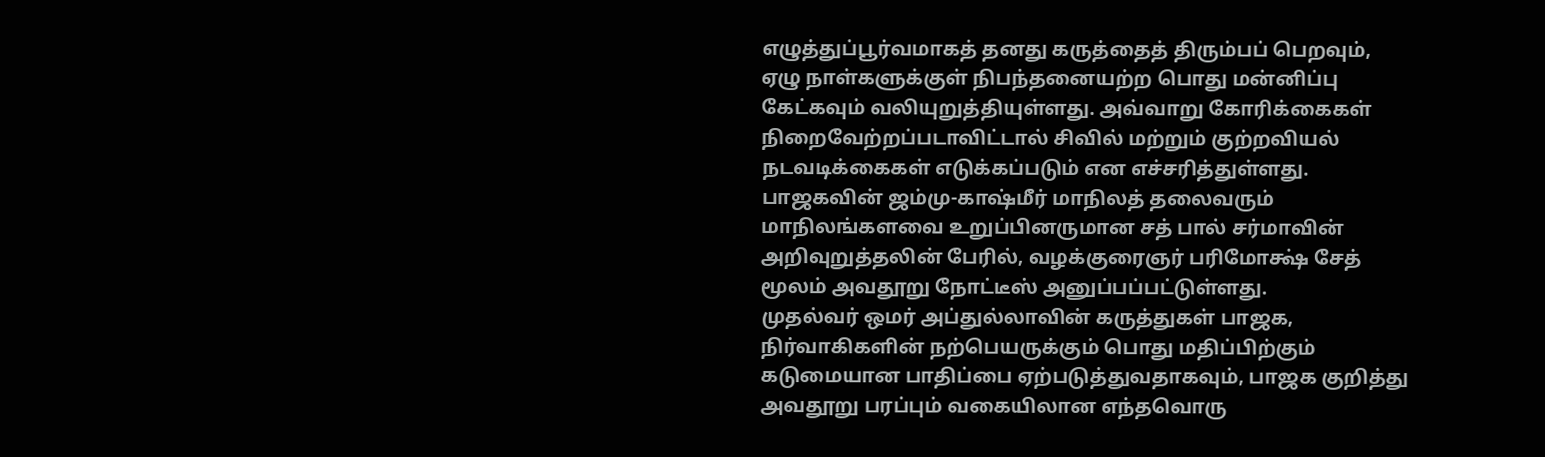எழுத்துப்பூர்வமாகத் தனது கருத்தைத் திரும்பப் பெறவும், ஏழு நாள்களுக்குள் நிபந்தனையற்ற பொது மன்னிப்பு கேட்கவும் வலியுறுத்தியுள்ளது. அவ்வாறு கோரிக்கைகள் நிறைவேற்றப்படாவிட்டால் சிவில் மற்றும் குற்றவியல் நடவடிக்கைகள் எடுக்கப்படும் என எச்சரித்துள்ளது.
பாஜகவின் ஜம்மு-காஷ்மீர் மாநிலத் தலைவரும் மாநிலங்களவை உறுப்பினருமான சத் பால் சர்மாவின் அறிவுறுத்தலின் பேரில், வழக்குரைஞர் பரிமோக்ஷ் சேத் மூலம் அவதூறு நோட்டீஸ் அனுப்பப்பட்டுள்ளது.
முதல்வர் ஒமர் அப்துல்லாவின் கருத்துகள் பாஜக, நிர்வாகிகளின் நற்பெயருக்கும் பொது மதிப்பிற்கும் கடுமையான பாதிப்பை ஏற்படுத்துவதாகவும், பாஜக குறித்து அவதூறு பரப்பும் வகையிலான எந்தவொரு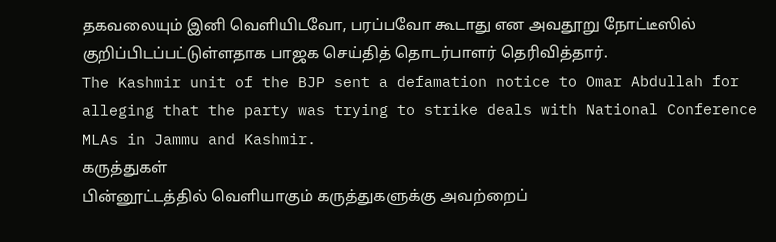தகவலையும் இனி வெளியிடவோ, பரப்பவோ கூடாது என அவதூறு நோட்டீஸில் குறிப்பிடப்பட்டுள்ளதாக பாஜக செய்தித் தொடர்பாளர் தெரிவித்தார்.
The Kashmir unit of the BJP sent a defamation notice to Omar Abdullah for alleging that the party was trying to strike deals with National Conference MLAs in Jammu and Kashmir.
கருத்துகள்
பின்னூட்டத்தில் வெளியாகும் கருத்துகளுக்கு அவற்றைப்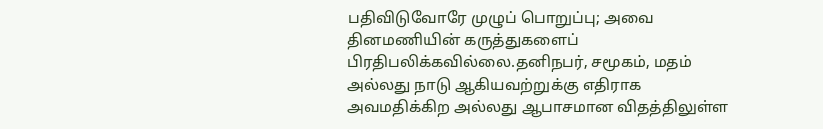பதிவிடுவோரே முழுப் பொறுப்பு; அவை தினமணியின் கருத்துகளைப் பிரதிபலிக்கவில்லை.தனிநபர், சமூகம், மதம் அல்லது நாடு ஆகியவற்றுக்கு எதிராக அவமதிக்கிற அல்லது ஆபாசமான விதத்திலுள்ள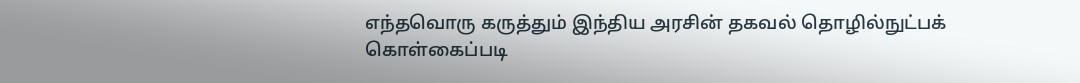எந்தவொரு கருத்தும் இந்திய அரசின் தகவல் தொழில்நுட்பக் கொள்கைப்படி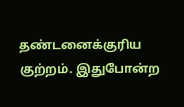தண்டனைக்குரிய குற்றம். இதுபோன்ற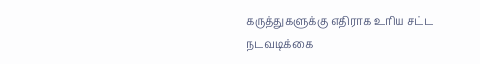கருத்துகளுக்கு எதிராக உரிய சட்ட நடவடிக்கை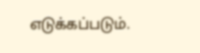எடுக்கப்படும்.